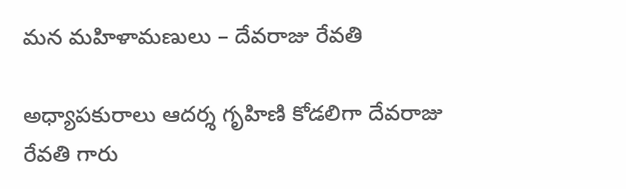మన మహిళామణులు – దేవరాజు రేవతి

అధ్యాపకురాలు ఆదర్శ గృహిణి కోడలిగా దేవరాజు రేవతి గారు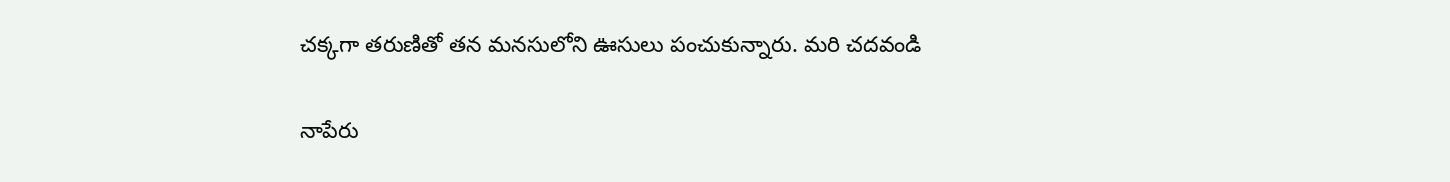చక్కగా తరుణితో తన మనసులోని ఊసులు పంచుకున్నారు. మరి చదవండి

నాపేరు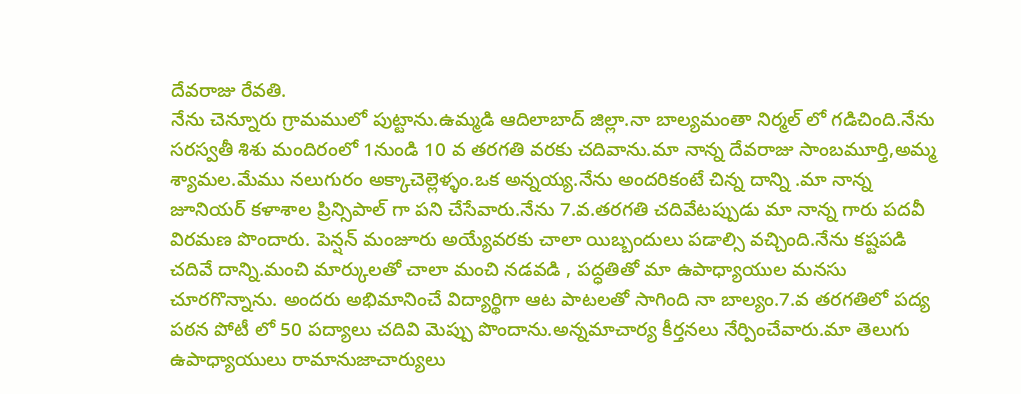దేవరాజు రేవతి.
నేను చెన్నూరు గ్రామములో పుట్టాను.ఉమ్మడి ఆదిలాబాద్ జిల్లా.నా బాల్యమంతా నిర్మల్ లో గడిచింది.నేను సరస్వతీ శిశు మందిరంలో 1నుండి 10 వ తరగతి వరకు చదివాను.మా నాన్న దేవరాజు సాంబమూర్తి,అమ్మ శ్యామల.మేము నలుగురం అక్కాచెల్లెళ్ళం.ఒక అన్నయ్య.నేను అందరికంటే చిన్న దాన్ని .మా నాన్న జూనియర్ కళాశాల ప్రిన్సిపాల్ గా పని చేసేవారు.నేను 7.వ.తరగతి చదివేటప్పుడు మా నాన్న గారు పదవీ విరమణ పొందారు. పెన్షన్ మంజూరు అయ్యేవరకు చాలా యిబ్బందులు పడాల్సి వచ్చింది.నేను కష్టపడి చదివే దాన్ని.మంచి మార్కులతో చాలా మంచి‌ నడవడి , పద్ధతితో మా ఉపాధ్యాయుల మనసు చూరగొన్నాను. అందరు అభిమానించే విద్యార్థిగా ఆట పాటలతో సాగింది నా బాల్యం.7.వ తరగతిలో పద్య పఠన పోటీ లో 50 పద్యాలు చదివి మెప్పు పొందాను.అన్నమాచార్య కీర్తనలు నేర్పించేవారు.మా తెలుగు ఉపాధ్యాయులు రామానుజాచార్యులు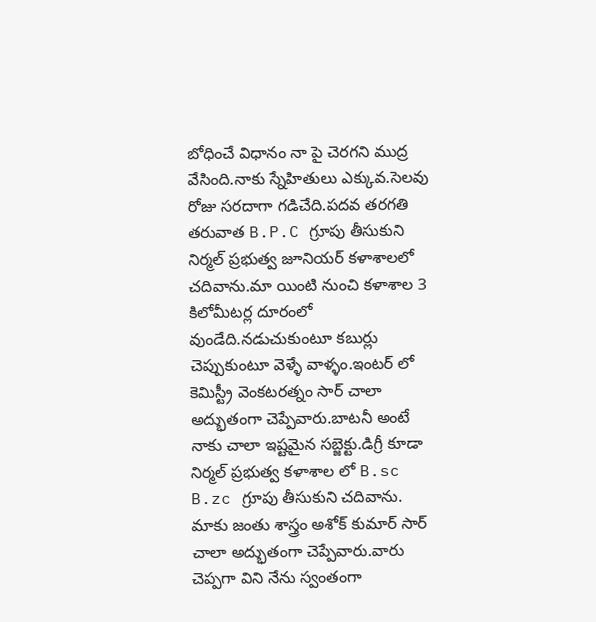బోధించే విధానం నా పై చెరగని ముద్ర వేసింది.నాకు స్నేహితులు‌ ఎక్కువ.సెలవు రోజు సరదాగా గడిచేది.పదవ తరగతి తరువాత B.P.C గ్రూపు తీసుకుని నిర్మల్ ప్రభుత్వ జూనియర్ కళాశాలలో చదివాను.మా యింటి నుంచి కళాశాల 3 కిలోమీటర్ల దూరంలో వుండేది.నడుచుకుంటూ కబుర్లు చెప్పుకుంటూ వెళ్ళే వాళ్ళం.ఇంటర్ లో కెమిస్ట్రీ వెంకటరత్నం సార్ చాలా అద్భుతంగా చెప్పేవారు.బాటనీ‌ అంటే నాకు చాలా ఇష్టమైన సబ్జెక్టు.డిగ్రీ కూడా నిర్మల్ ప్రభుత్వ కళాశాల లో B.sc B.zc గ్రూపు తీసుకుని చదివాను. మాకు జంతు శాస్త్రం అశోక్‌ కుమార్ సార్ చాలా అద్భుతంగా చెప్పేవారు.వారు చెప్పగా విని నేను స్వంతంగా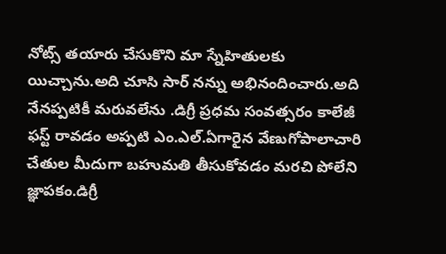నోట్స్ తయారు చేసుకొని మా స్నేహితులకు యిచ్చాను.అది చూసి సార్ నన్ను అభినందించారు.అది నేనప్పటికీ మరువలేను .డిగ్రీ ప్రధమ సంవత్సరం కాలేజీ ఫస్ట్ రావడం అప్పటి ఎం.ఎల్.ఏగారైన వేణుగోపాలాచారి చేతుల మీదుగా బహుమతి తీసుకోవడం మరచి పోలేని జ్ఞాపకం.డిగ్రీ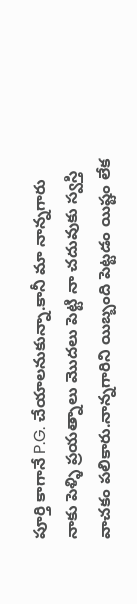పూర్తి కాగానే P.G. చేయాలనుకున్నా.కానీ మా నాన్నగారు నాకు పెళ్ళి ప్రయత్నాలు మొదలు పెట్టి నా చదువుకు స్వస్తి వాచకం పలికారు.నాన్నగారిని యిబ్బంది పెట్టడం యిష్టం లేక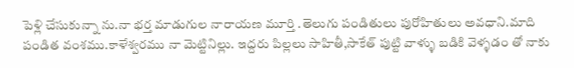పెళ్లి చేసుకున్నా ను.నా భర్త మాడుగుల నారాయణ మూర్తి .తెలుగు పండితులు పురోహితులు అవధాని.మాది పండిత వంశము.కాళేశ్వరము నా మెట్టినిల్లు. ఇద్దరు పిల్లలు సాహితీ,సాకేత్ పుట్టి వాళ్ళు బడికి వెళ్ళడం‌ తో నాకు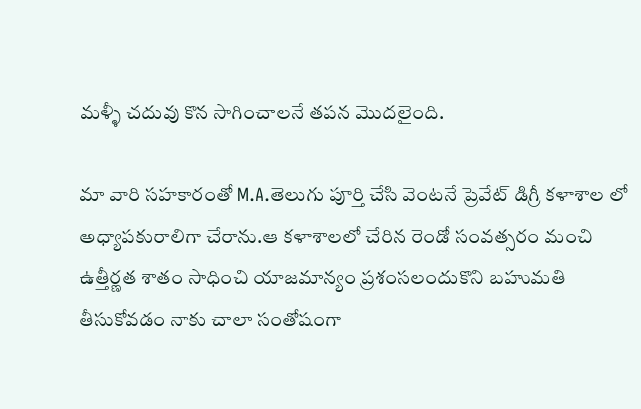మళ్ళీ చదువు కొన సాగించాలనే తపన మొదలైంది.

మా వారి సహకారంతో M.A.తెలుగు పూర్తి చేసి వెంటనే ప్రెవేట్ డిగ్రీ కళాశాల లో అధ్యాపకురాలిగా చేరాను.ఆ కళాశాలలో చేరిన రెండో సంవత్సరం మంచి ఉత్తీర్ణత శాతం సాధించి యాజమాన్యం ప్రశంసలందుకొని బహుమతి తీసుకోవడం నాకు చాలా సంతోషంగా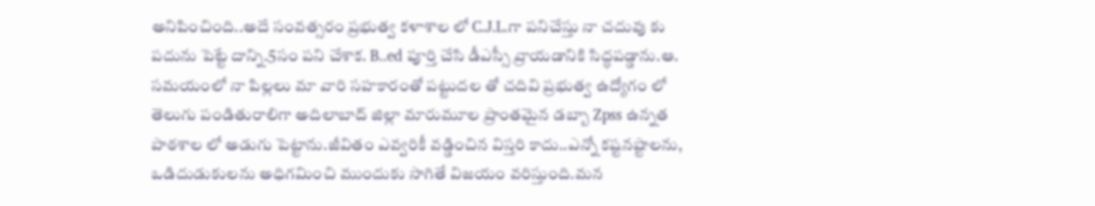అనిపించింది..అదే సంవత్సరం ప్రభుత్వ కళాశాల లో C.J.L.గా పనిచేస్తు నా చదువు కు పదును పెట్టే దాన్ని.5సం పని చేశాక. B..ed పూర్తి చేసి డీఎస్సీ వ్రాయడానికి సిద్ధపడ్డాను.ఆ. సమయంలో నా పిల్లలు మా వారి సహకారంతో పట్టుదల తో చదివి ప్రభుత్వ ఉద్యోగం లో తెలుగు పండితురాలిగా అదిలాబాద్ జిల్లా మారుమూల ప్రాంతమైన డబ్బా Zpss ఉన్నత‌ పాఠశాల లో అడుగు పెట్టాను.జీవితం ఎవ్వరికీ వడ్డించిన విస్తరి కాదు..ఎన్నో కష్టనష్టాలను, ఒడిదుడుకులను అధిగమించి ముందుకు సాగితే విజయం వరిస్తుంది.మన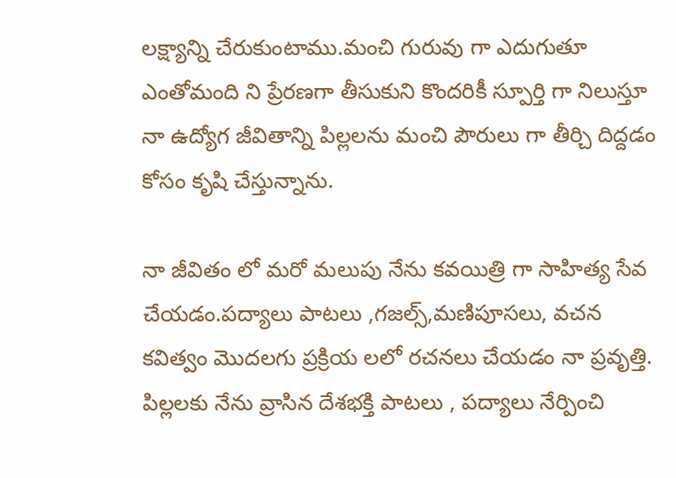లక్ష్యాన్ని చేరుకుంటాము.మంచి‌ గురువు గా ఎదుగుతూ ఎంతోమంది ని ప్రేరణగా తీసుకుని కొందరికీ స్పూర్తి గా నిలుస్తూ నా ఉద్యోగ జీవితాన్ని పిల్లలను మంచి పౌరులు గా తీర్చి దిద్దడం కోసం కృషి చేస్తున్నాను.

నా జీవితం లో మరో మలుపు నేను కవయిత్రి గా సాహిత్య సేవ చేయడం.పద్యాలు పాటలు ,గజల్స్,మణిపూసలు, వచన కవిత్వం మొదలగు ప్రక్రియ లలో రచనలు చేయడం నా‌ ప్రవృత్తి. పిల్లలకు నేను వ్రాసిన దేశభక్తి పాటలు , పద్యాలు నేర్పించి‌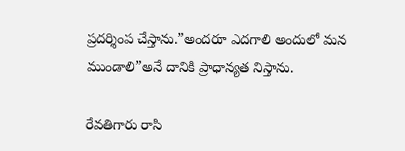ప్రదర్శింప చేస్తాను.”అందరూ ఎదగాలి అందులో మన ముండాలి”అనే దానికి ప్రాధాన్యత నిస్తాను.

రేవతిగారు రాసి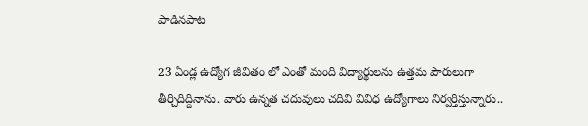పాడినపాట

23 ఏండ్ల ఉద్యోగ జీవితం లో ఎంతో మంది విద్యార్థులను ఉత్తమ పౌరులుగా తీర్చిదిద్దినాను. వారు ఉన్నత చదువులు చదివి వివిధ ఉద్యోగాలు నిర్వర్తిస్తున్నారు..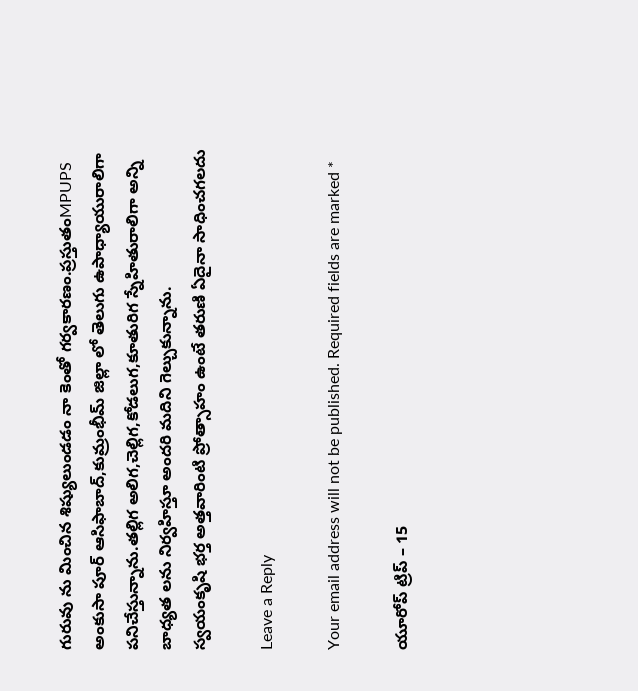గురువు ను మించిన శిష్యులుండడం నా కెంతో గర్వకారణం.ప్రస్తుతంMPUPS అంకుసా పూర్ ఆసిఫాబాద్,కుమ్రంభీమ్ జిల్లా లో తెలుగు ఉపాధ్యాయురాలిగా పనిచేస్తున్నాను.తల్లిగ అలిగ,చెల్లిగ,కోడలుగ,కూతురిగ స్నేహితురాలిగా అన్ని బాధ్యత లను నిర్వహిస్తూ అందరి మదిని గెల్చుకున్నాను.
స్వయంకృషి భర్త అత్తవారింటి ప్రోత్సాహం ఉంటే తరుణి ఏదైనా సాధించగలదు

Leave a Reply

Your email address will not be published. Required fields are marked *

యూరోప్ ట్రిప్ – 15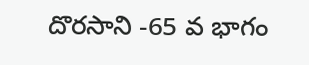దొరసాని -65 వ భాగం